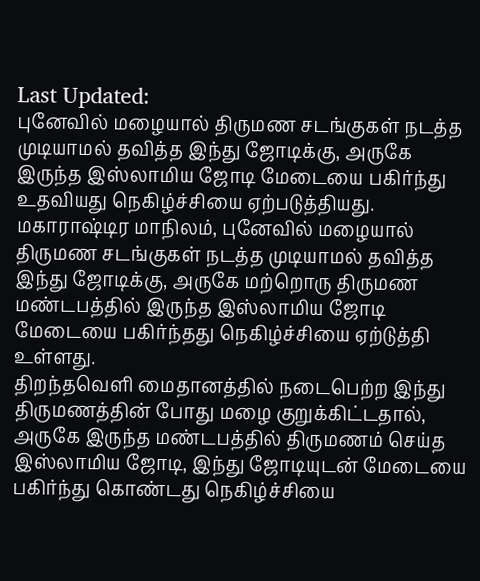Last Updated:
புனேவில் மழையால் திருமண சடங்குகள் நடத்த முடியாமல் தவித்த இந்து ஜோடிக்கு, அருகே இருந்த இஸ்லாமிய ஜோடி மேடையை பகிர்ந்து உதவியது நெகிழ்ச்சியை ஏற்படுத்தியது.
மகாராஷ்டிர மாநிலம், புனேவில் மழையால் திருமண சடங்குகள் நடத்த முடியாமல் தவித்த இந்து ஜோடிக்கு, அருகே மற்றொரு திருமண மண்டபத்தில் இருந்த இஸ்லாமிய ஜோடி மேடையை பகிர்ந்தது நெகிழ்ச்சியை ஏற்டுத்தி உள்ளது.
திறந்தவெளி மைதானத்தில் நடைபெற்ற இந்து திருமணத்தின் போது மழை குறுக்கிட்டதால், அருகே இருந்த மண்டபத்தில் திருமணம் செய்த இஸ்லாமிய ஜோடி, இந்து ஜோடியுடன் மேடையை பகிர்ந்து கொண்டது நெகிழ்ச்சியை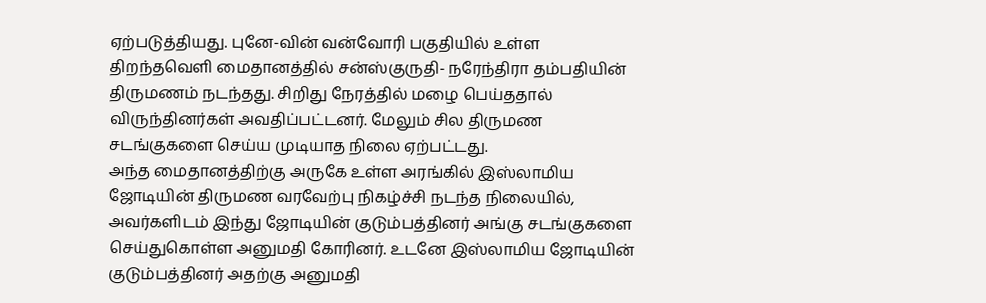ஏற்படுத்தியது. புனே-வின் வன்வோரி பகுதியில் உள்ள திறந்தவெளி மைதானத்தில் சன்ஸ்குருதி- நரேந்திரா தம்பதியின் திருமணம் நடந்தது. சிறிது நேரத்தில் மழை பெய்ததால் விருந்தினர்கள் அவதிப்பட்டனர். மேலும் சில திருமண சடங்குகளை செய்ய முடியாத நிலை ஏற்பட்டது.
அந்த மைதானத்திற்கு அருகே உள்ள அரங்கில் இஸ்லாமிய ஜோடியின் திருமண வரவேற்பு நிகழ்ச்சி நடந்த நிலையில், அவர்களிடம் இந்து ஜோடியின் குடும்பத்தினர் அங்கு சடங்குகளை செய்துகொள்ள அனுமதி கோரினர். உடனே இஸ்லாமிய ஜோடியின் குடும்பத்தினர் அதற்கு அனுமதி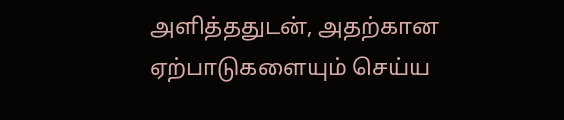அளித்ததுடன், அதற்கான ஏற்பாடுகளையும் செய்ய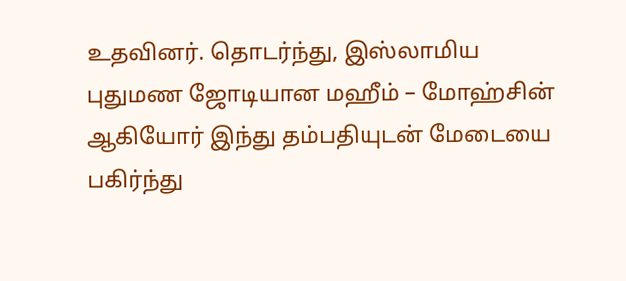உதவினர். தொடர்ந்து, இஸ்லாமிய புதுமண ஜோடியான மஹீம் – மோஹ்சின் ஆகியோர் இந்து தம்பதியுடன் மேடையை பகிர்ந்து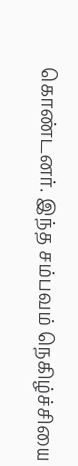கொண்டனர். இந்த சம்பவம் நெகிழ்ச்சியை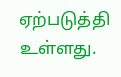ஏற்படுத்தி உள்ளது.